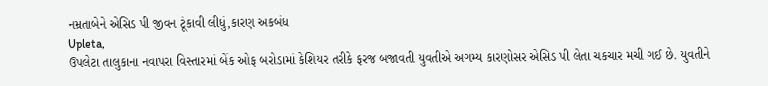નમ્રતાબેને એસિડ પી જીવન ટૂંકાવી લીધું,કારણ અકબંધ
Upleta,
ઉપલેટા તાલુકાના નવાપરા વિસ્તારમાં બેંક ઓફ બરોડામાં કેશિયર તરીકે ફરજ બજાવતી યુવતીએ અગમ્ય કારણોસર એસિડ પી લેતા ચકચાર મચી ગઈ છે. યુવતીને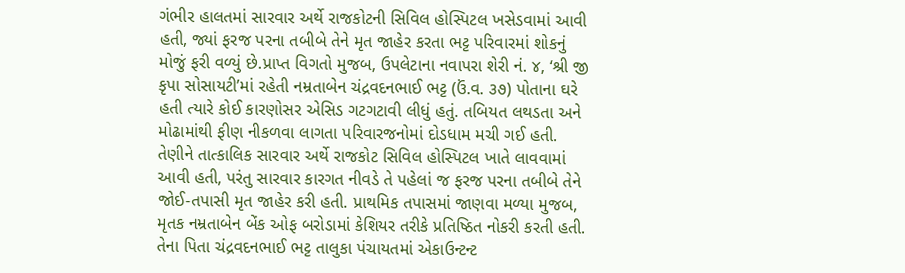ગંભીર હાલતમાં સારવાર અર્થે રાજકોટની સિવિલ હોસ્પિટલ ખસેડવામાં આવી હતી, જ્યાં ફરજ પરના તબીબે તેને મૃત જાહેર કરતા ભટ્ટ પરિવારમાં શોકનું મોજું ફરી વળ્યું છે.પ્રાપ્ત વિગતો મુજબ, ઉપલેટાના નવાપરા શેરી નં. ૪, ‘શ્રી જી કૃપા સોસાયટી’માં રહેતી નમ્રતાબેન ચંદ્રવદનભાઈ ભટ્ટ (ઉં.વ. ૩૭) પોતાના ઘરે હતી ત્યારે કોઈ કારણોસર એસિડ ગટગટાવી લીધું હતું. તબિયત લથડતા અને મોઢામાંથી ફીણ નીકળવા લાગતા પરિવારજનોમાં દોડધામ મચી ગઈ હતી. તેણીને તાત્કાલિક સારવાર અર્થે રાજકોટ સિવિલ હોસ્પિટલ ખાતે લાવવામાં આવી હતી, પરંતુ સારવાર કારગત નીવડે તે પહેલાં જ ફરજ પરના તબીબે તેને જોઈ-તપાસી મૃત જાહેર કરી હતી. પ્રાથમિક તપાસમાં જાણવા મળ્યા મુજબ, મૃતક નમ્રતાબેન બેંક ઓફ બરોડામાં કેશિયર તરીકે પ્રતિષ્ઠિત નોકરી કરતી હતી. તેના પિતા ચંદ્રવદનભાઈ ભટ્ટ તાલુકા પંચાયતમાં એકાઉન્ટન્ટ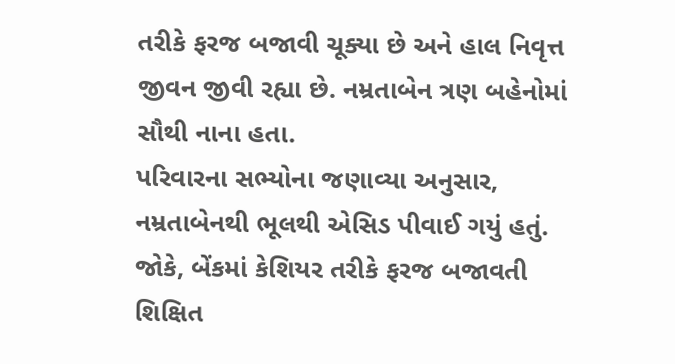તરીકે ફરજ બજાવી ચૂક્યા છે અને હાલ નિવૃત્ત જીવન જીવી રહ્યા છે. નમ્રતાબેન ત્રણ બહેનોમાં સૌથી નાના હતા.
પરિવારના સભ્યોના જણાવ્યા અનુસાર, નમ્રતાબેનથી ભૂલથી એસિડ પીવાઈ ગયું હતું. જોકે, બેંકમાં કેશિયર તરીકે ફરજ બજાવતી શિક્ષિત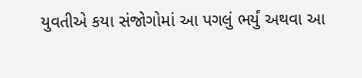યુવતીએ કયા સંજોગોમાં આ પગલું ભર્યું અથવા આ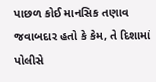પાછળ કોઈ માનસિક તણાવ જવાબદાર હતો કે કેમ, તે દિશામાં પોલીસે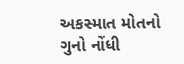અકસ્માત મોતનો ગુનો નોંધી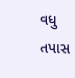વધુ તપાસ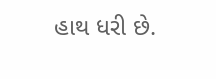હાથ ધરી છે.